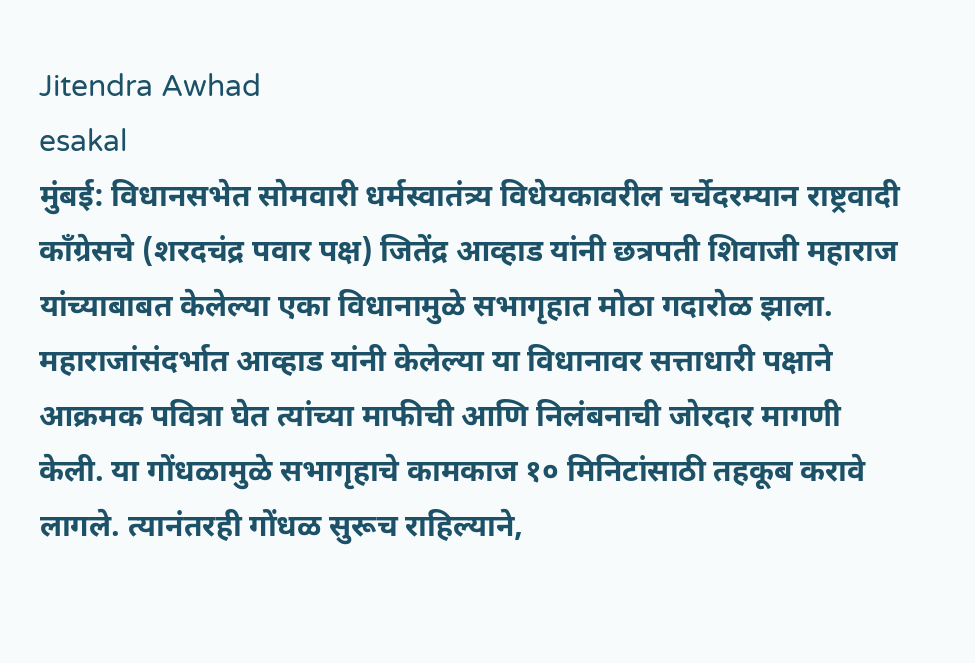Jitendra Awhad
esakal
मुंबई: विधानसभेत सोमवारी धर्मस्वातंत्र्य विधेयकावरील चर्चेदरम्यान राष्ट्रवादी काँग्रेसचे (शरदचंद्र पवार पक्ष) जितेंद्र आव्हाड यांनी छत्रपती शिवाजी महाराज यांच्याबाबत केलेल्या एका विधानामुळे सभागृहात मोठा गदारोळ झाला. महाराजांसंदर्भात आव्हाड यांनी केलेल्या या विधानावर सत्ताधारी पक्षाने आक्रमक पवित्रा घेत त्यांच्या माफीची आणि निलंबनाची जोरदार मागणी केली. या गोंधळामुळे सभागृहाचे कामकाज १० मिनिटांसाठी तहकूब करावे लागले. त्यानंतरही गोंधळ सुरूच राहिल्याने,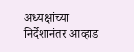अध्यक्षांच्या निर्देशानंतर आव्हाड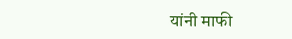यांनी माफी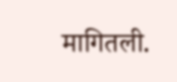मागितली.